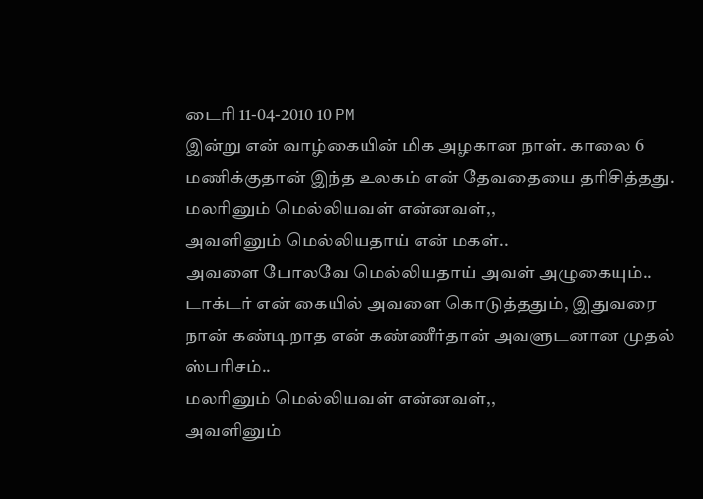டைரி 11-04-2010 10 PM
இன்று என் வாழ்கையின் மிக அழகான நாள். காலை 6 மணிக்குதான் இந்த உலகம் என் தேவதையை தரிசித்தது.
மலரினும் மெல்லியவள் என்னவள்,,
அவளினும் மெல்லியதாய் என் மகள்..
அவளை போலவே மெல்லியதாய் அவள் அழுகையும்..
டாக்டர் என் கையில் அவளை கொடுத்ததும், இதுவரை நான் கண்டிறாத என் கண்ணீர்தான் அவளுடனான முதல் ஸ்பரிசம்..
மலரினும் மெல்லியவள் என்னவள்,,
அவளினும்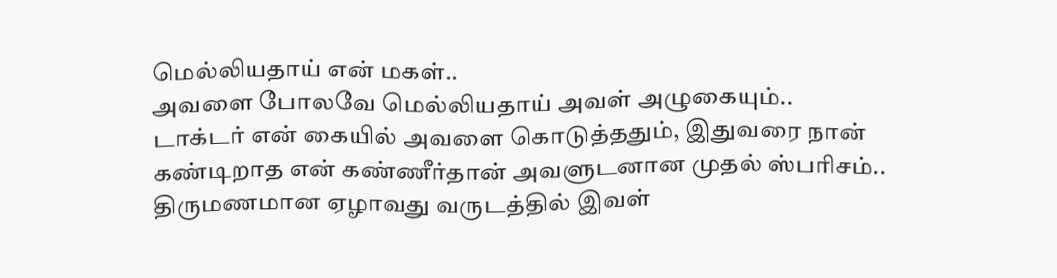மெல்லியதாய் என் மகள்..
அவளை போலவே மெல்லியதாய் அவள் அழுகையும்..
டாக்டர் என் கையில் அவளை கொடுத்ததும், இதுவரை நான் கண்டிறாத என் கண்ணீர்தான் அவளுடனான முதல் ஸ்பரிசம்..
திருமணமான ஏழாவது வருடத்தில் இவள்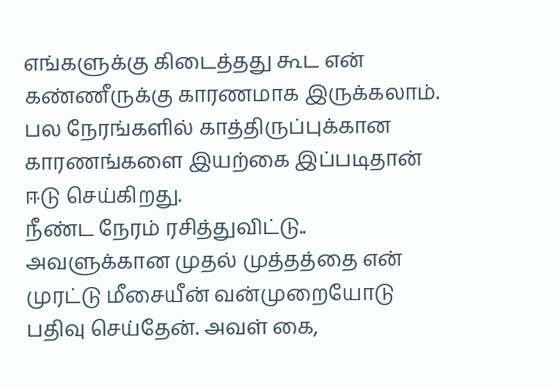எங்களுக்கு கிடைத்தது கூட என் கண்ணீருக்கு காரணமாக இருக்கலாம். பல நேரங்களில் காத்திருப்புக்கான காரணங்களை இயற்கை இப்படிதான் ஈடு செய்கிறது.
நீண்ட நேரம் ரசித்துவிட்டு.. அவளுக்கான முதல் முத்தத்தை என் முரட்டு மீசையீன் வன்முறையோடு பதிவு செய்தேன். அவள் கை,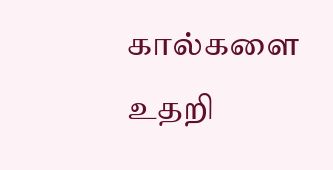கால்களை உதறி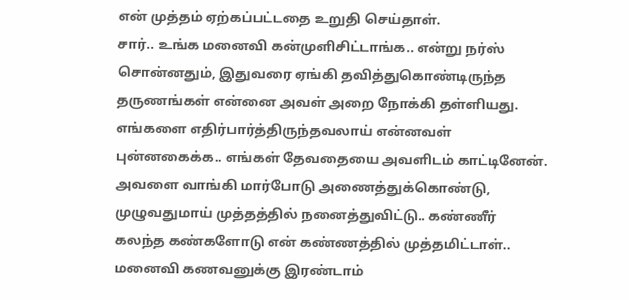என் முத்தம் ஏற்கப்பட்டதை உறுதி செய்தாள்.
சார்.. உங்க மனைவி கன்முளிசிட்டாங்க.. என்று நர்ஸ் சொன்னதும், இதுவரை ஏங்கி தவித்துகொண்டிருந்த தருணங்கள் என்னை அவள் அறை நோக்கி தள்ளியது. எங்களை எதிர்பார்த்திருந்தவலாய் என்னவள் புன்னகைக்க.. எங்கள் தேவதையை அவளிடம் காட்டினேன்.
அவளை வாங்கி மார்போடு அணைத்துக்கொண்டு, முழுவதுமாய் முத்தத்தில் நனைத்துவிட்டு.. கண்ணீர் கலந்த கண்களோடு என் கண்ணத்தில் முத்தமிட்டாள்..
மனைவி கணவனுக்கு இரண்டாம்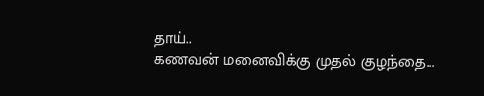தாய்..
கணவன் மனைவிக்கு முதல் குழந்தை...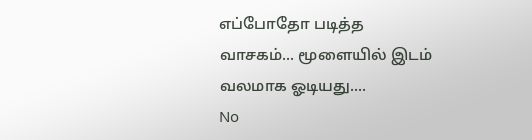எப்போதோ படித்த வாசகம்... மூளையில் இடம் வலமாக ஓடியது....
No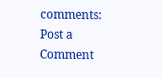comments:
Post a Comment